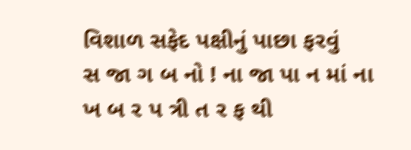વિશાળ સફેદ પક્ષીનું પાછા ફરવું
સ જા ગ બ નો ! ના જા પા ન માં ના ખ બ ર પ ત્રી ત ર ફ થી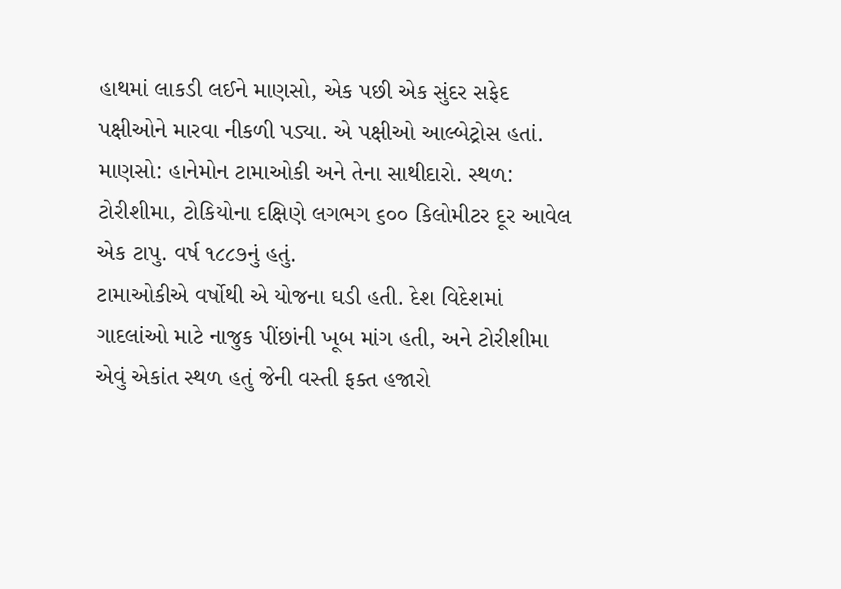હાથમાં લાકડી લઈને માણસો, એક પછી એક સુંદર સફેદ પક્ષીઓને મારવા નીકળી પડ્યા. એ પક્ષીઓ આલ્બેટ્રોસ હતાં. માણસો: હાનેમોન ટામાઓકી અને તેના સાથીદારો. સ્થળ: ટોરીશીમા, ટોકિયોના દક્ષિણે લગભગ ૬૦૦ કિલોમીટર દૂર આવેલ એક ટાપુ. વર્ષ ૧૮૮૭નું હતું.
ટામાઓકીએ વર્ષોથી એ યોજના ઘડી હતી. દેશ વિદેશમાં ગાદલાંઓ માટે નાજુક પીંછાંની ખૂબ માંગ હતી, અને ટોરીશીમા એવું એકાંત સ્થળ હતું જેની વસ્તી ફક્ત હજારો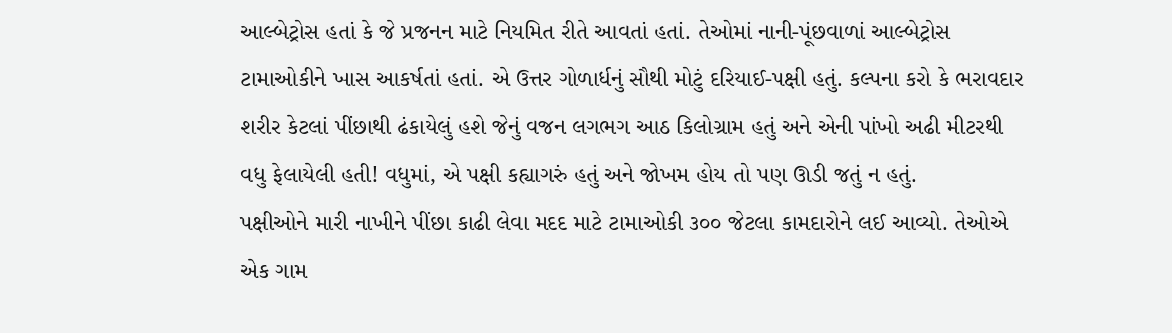આલ્બેટ્રોસ હતાં કે જે પ્રજનન માટે નિયમિત રીતે આવતાં હતાં. તેઓમાં નાની-પૂંછવાળાં આલ્બેટ્રોસ ટામાઓકીને ખાસ આકર્ષતાં હતાં. એ ઉત્તર ગોળાર્ધનું સૌથી મોટું દરિયાઈ-પક્ષી હતું. કલ્પના કરો કે ભરાવદાર શરીર કેટલાં પીંછાથી ઢંકાયેલું હશે જેનું વજન લગભગ આઠ કિલોગ્રામ હતું અને એની પાંખો અઢી મીટરથી વધુ ફેલાયેલી હતી! વધુમાં, એ પક્ષી કહ્યાગરું હતું અને જોખમ હોય તો પણ ઊડી જતું ન હતું.
પક્ષીઓને મારી નાખીને પીંછા કાઢી લેવા મદદ માટે ટામાઓકી ૩૦૦ જેટલા કામદારોને લઈ આવ્યો. તેઓએ એક ગામ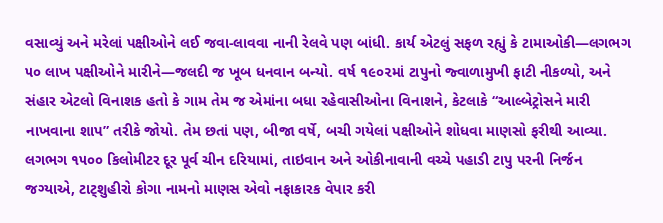વસાવ્યું અને મરેલાં પક્ષીઓને લઈ જવા-લાવવા નાની રેલવે પણ બાંધી. કાર્ય એટલું સફળ રહ્યું કે ટામાઓકી—લગભગ ૫૦ લાખ પક્ષીઓને મારીને—જલદી જ ખૂબ ધનવાન બન્યો. વર્ષ ૧૯૦૨માં ટાપુનો જ્વાળામુખી ફાટી નીકળ્યો, અને સંહાર એટલો વિનાશક હતો કે ગામ તેમ જ એમાંના બધા રહેવાસીઓના વિનાશને, કેટલાકે “આલ્બેટ્રોસને મારી નાખવાના શાપ” તરીકે જોયો. તેમ છતાં પણ, બીજા વર્ષે, બચી ગયેલાં પક્ષીઓને શોધવા માણસો ફરીથી આવ્યા.
લગભગ ૧૫૦૦ કિલોમીટર દૂર પૂર્વ ચીન દરિયામાં, તાઇવાન અને ઓકીનાવાની વચ્ચે પહાડી ટાપુ પરની નિર્જન જગ્યાએ, ટાટ્શુહીરો કોગા નામનો માણસ એવો નફાકારક વેપાર કરી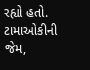રહ્યો હતો. ટામાઓકીની જેમ,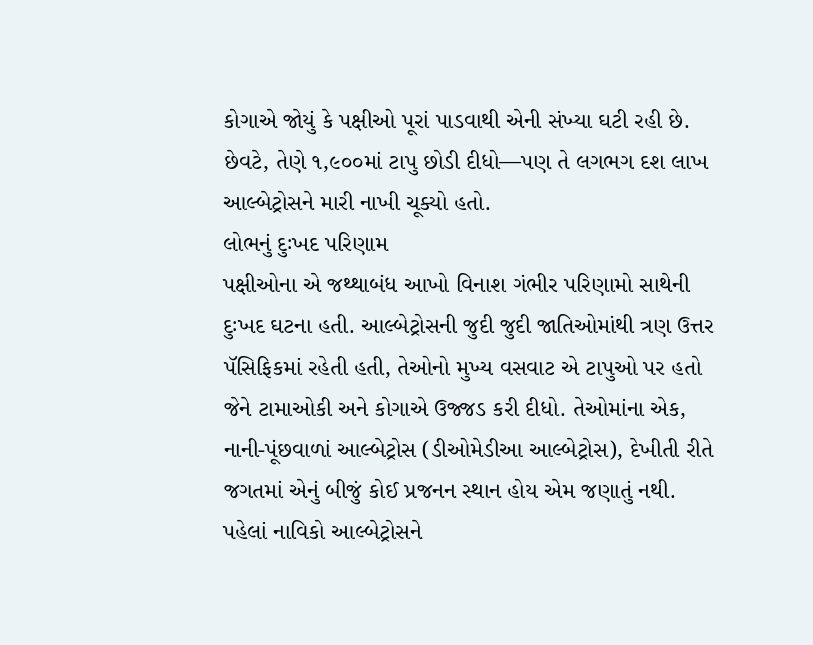કોગાએ જોયું કે પક્ષીઓ પૂરાં પાડવાથી એની સંખ્યા ઘટી રહી છે. છેવટે, તેણે ૧,૯૦૦માં ટાપુ છોડી દીધો—પણ તે લગભગ દશ લાખ આલ્બેટ્રોસને મારી નાખી ચૂક્યો હતો.
લોભનું દુઃખદ પરિણામ
પક્ષીઓના એ જથ્થાબંધ આખો વિનાશ ગંભીર પરિણામો સાથેની દુઃખદ ઘટના હતી. આલ્બેટ્રોસની જુદી જુદી જાતિઓમાંથી ત્રણ ઉત્તર પૅસિફિકમાં રહેતી હતી, તેઓનો મુખ્ય વસવાટ એ ટાપુઓ પર હતો જેને ટામાઓકી અને કોગાએ ઉજ્જડ કરી દીધો. તેઓમાંના એક, નાની-પૂંછવાળાં આલ્બેટ્રોસ (ડીઓમેડીઆ આલ્બેટ્રોસ), દેખીતી રીતે જગતમાં એનું બીજું કોઈ પ્રજનન સ્થાન હોય એમ જણાતું નથી.
પહેલાં નાવિકો આલ્બેટ્રોસને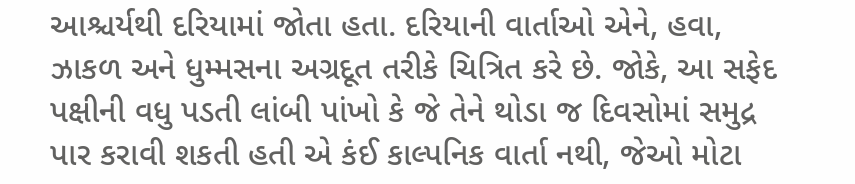આશ્ચર્યથી દરિયામાં જોતા હતા. દરિયાની વાર્તાઓ એને, હવા, ઝાકળ અને ધુમ્મસના અગ્રદૂત તરીકે ચિત્રિત કરે છે. જોકે, આ સફેદ પક્ષીની વધુ પડતી લાંબી પાંખો કે જે તેને થોડા જ દિવસોમાં સમુદ્ર પાર કરાવી શકતી હતી એ કંઈ કાલ્પનિક વાર્તા નથી, જેઓ મોટા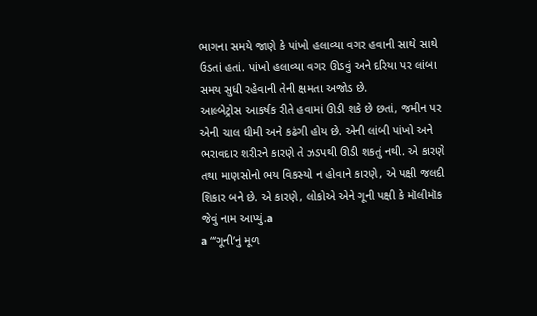ભાગના સમયે જાણે કે પાંખો હલાવ્યા વગર હવાની સાથે સાથે ઉડતાં હતાં. પાંખો હલાવ્યા વગર ઊડવું અને દરિયા પર લાંબા સમય સુધી રહેવાની તેની ક્ષમતા અજોડ છે.
આલ્બેટ્રોસ આકર્ષક રીતે હવામાં ઊડી શકે છે છતાં, જમીન પર એની ચાલ ધીમી અને કઢંગી હોય છે. એની લાંબી પાંખો અને ભરાવદાર શરીરને કારણે તે ઝડપથી ઊડી શકતું નથી. એ કારણે તથા માણસોનો ભય વિકસ્યો ન હોવાને કારણે, એ પક્ષી જલદી શિકાર બને છે. એ કારણે, લોકોએ એને ગૂની પક્ષી કે મૉલીમૉક જેવું નામ આપ્યું.a
a “‘ગૂનીʼનું મૂળ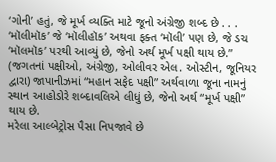‘ગોની’ હતું, જે મૂર્ખ વ્યક્તિ માટે જૂનો અંગ્રેજી શબ્દ છે . . . ‘મૉલીમૉક’ જે ‘મૉલીહૉક’ અથવા ફક્ત ‘મૉલી’ પણ છે, જે ડચ ‘મૉલમૉક’ પરથી આવ્યું છે, જેનો અર્થ મૂર્ખ પક્ષી થાય છે.” (જગતનાં પક્ષીઓ, અંગ્રેજી, ઓલીવર એલ. ઓસ્ટીન, જૂનિયર દ્વારા) જાપાનીઝમાં “મહાન સફેદ પક્ષી” અર્થવાળા જૂના નામનું સ્થાન આહોડોરે શબ્દાવલિએ લીધું છે, જેનો અર્થ “મૂર્ખ પક્ષી” થાય છે.
મરેલા આલ્બેટ્રોસ પૈસા નિપજાવે છે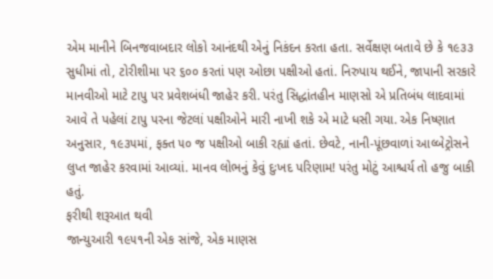એમ માનીને બિનજવાબદાર લોકો આનંદથી એનું નિકંદન કરતા હતા. સર્વેક્ષણ બતાવે છે કે ૧૯૩૩ સુધીમાં તો, ટોરીશીમા પર ૬૦૦ કરતાં પણ ઓછા પક્ષીઓ હતાં. નિરુપાય થઈને, જાપાની સરકારે માનવીઓ માટે ટાપુ પર પ્રવેશબંધી જાહેર કરી. પરંતુ સિદ્ધાંતહીન માણસો એ પ્રતિબંધ લાદવામાં આવે તે પહેલાં ટાપુ પરના જેટલાં પક્ષીઓને મારી નાખી શકે એ માટે ધસી ગયા. એક નિષ્ણાત અનુસાર, ૧૯૩૫માં, ફક્ત ૫૦ જ પક્ષીઓ બાકી રહ્યાં હતાં. છેવટે, નાની-પૂંછવાળાં આલ્બેટ્રોસને લુપ્ત જાહેર કરવામાં આવ્યાં. માનવ લોભનું કેવું દુઃખદ પરિણામ! પરંતુ મોટું આશ્ચર્ય તો હજુ બાકી હતું.
ફરીથી શરૂઆત થવી
જાન્યુઆરી ૧૯૫૧ની એક સાંજે, એક માણસ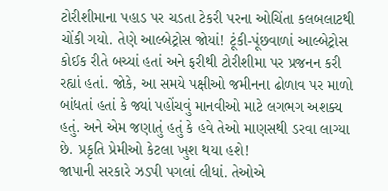ટોરીશીમાના પહાડ પર ચડતા ટેકરી પરના ઓચિંતા કલબલાટથી ચોંકી ગયો. તેણે આલ્બેટ્રોસ જોયાં! ટૂંકી-પૂંછવાળાં આલ્બેટ્રોસ કોઈક રીતે બચ્યાં હતાં અને ફરીથી ટોરીશીમા પર પ્રજનન કરી રહ્યાં હતાં. જોકે, આ સમયે પક્ષીઓ જમીનના ઢોળાવ પર માળો બાંધતાં હતાં કે જ્યાં પહોંચવું માનવીઓ માટે લગભગ અશક્ય હતું. અને એમ જણાતું હતું કે હવે તેઓ માણસથી ડરવા લાગ્યા છે. પ્રકૃતિ પ્રેમીઓ કેટલા ખુશ થયા હશે!
જાપાની સરકારે ઝડપી પગલાં લીધાં. તેઓએ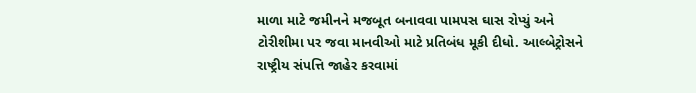માળા માટે જમીનને મજબૂત બનાવવા પામપસ ઘાસ રોપ્યું અને ટોરીશીમા પર જવા માનવીઓ માટે પ્રતિબંધ મૂકી દીધો. આલ્બેટ્રોસને રાષ્ટ્રીય સંપત્તિ જાહેર કરવામાં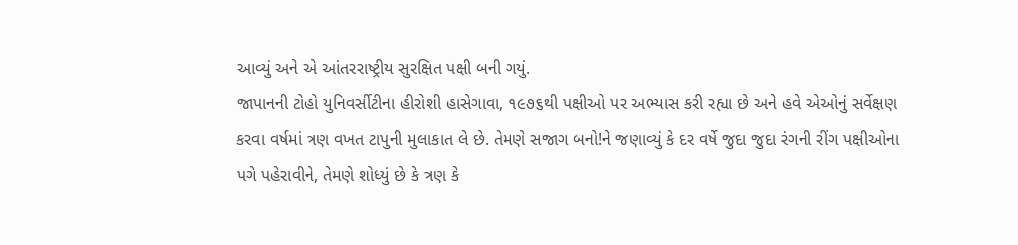આવ્યું અને એ આંતરરાષ્ટ્રીય સુરક્ષિત પક્ષી બની ગયું.
જાપાનની ટોહો યુનિવર્સીટીના હીરોશી હાસેગાવા, ૧૯૭૬થી પક્ષીઓ પર અભ્યાસ કરી રહ્યા છે અને હવે એઓનું સર્વેક્ષણ કરવા વર્ષમાં ત્રણ વખત ટાપુની મુલાકાત લે છે. તેમણે સજાગ બનો!ને જણાવ્યું કે દર વર્ષે જુદા જુદા રંગની રીંગ પક્ષીઓના પગે પહેરાવીને, તેમણે શોધ્યું છે કે ત્રણ કે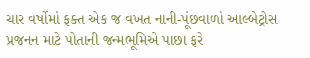ચાર વર્ષોમાં ફક્ત એક જ વખત નાની-પૂંછવાળાં આલ્બેટ્રોસ પ્રજનન માટે પોતાની જન્મભૂમિએ પાછા ફરે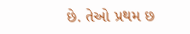છે. તેઓ પ્રથમ છ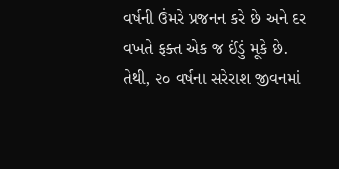વર્ષની ઉંમરે પ્રજનન કરે છે અને દર વખતે ફક્ત એક જ ઈંડું મૂકે છે. તેથી, ૨૦ વર્ષના સરેરાશ જીવનમાં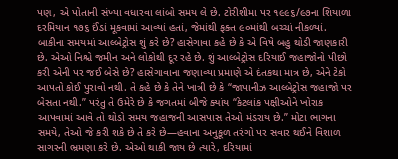પણ, એ પોતાની સંખ્યા વધારવા લાંબો સમય લે છે. ટોરીશીમા પર ૧૯૯૬/૯૭ના શિયાળા દરમિયાન ૧૭૬ ઈંડાં મૂકવામાં આવ્યાં હતાં, જેમાંથી ફક્ત ૯૦માંથી બચ્ચાં નીકળ્યાં.
બાકીના સમયમાં આલ્બેટ્રોસ શું કરે છે? હાસેગાવા કહે છે કે એ વિષે બહુ થોડી જાણકારી છે. એઓ નિશ્ચે જમીન અને લોકોથી દૂર રહે છે. શું આલ્બેટ્રોસ દરિયાઈ જહાજોનો પીછો કરી એની પર જઈ બેસે છે? હાસેગાવાના જણાવ્યા પ્રમાણે એ દંતકથા માત્ર છે, એને ટેકો આપતો કોઈ પુરાવો નથી. તે કહે છે કે તેને ખાત્રી છે કે “જાપાનીઝ આલ્બેટ્રોસ જહાજો પર બેસતા નથી.” પરંતુ તે ઉમેરે છે કે જગતમાં બીજે ક્યાંય “કેટલાંક પક્ષીઓને ખોરાક આપવામાં આવે તો થોડો સમય જહાજની આસપાસ તેઓ મંડરાય છે.” મોટા ભાગના સમયે, તેઓ જે કરી શકે છે તે કરે છે—હવાના અનુકૂળ તરંગો પર સવાર થઈને વિશાળ સાગરની ભ્રમણા કરે છે. એઓ થાકી જાય છે ત્યારે, દરિયામાં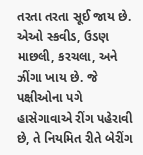તરતા તરતા સૂઈ જાય છે. એઓ સ્કવીડ, ઉડણ માછલી, કરચલા, અને ઝીંગા ખાય છે. જે પક્ષીઓના પગે હાસેગાવાએ રીંગ પહેરાવી છે, તે નિયમિત રીતે બેરીંગ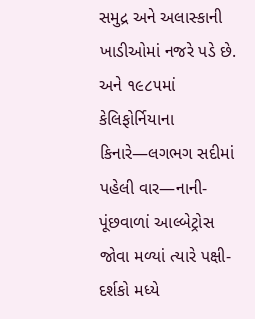સમુદ્ર અને અલાસ્કાની ખાડીઓમાં નજરે પડે છે. અને ૧૯૮૫માં કેલિફોર્નિયાના કિનારે—લગભગ સદીમાં પહેલી વાર—નાની-પૂંછવાળાં આલ્બેટ્રોસ જોવા મળ્યાં ત્યારે પક્ષી-દર્શકો મધ્યે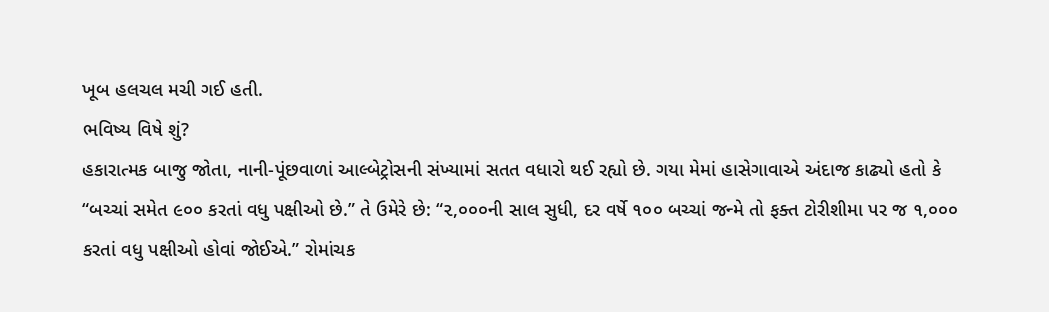ખૂબ હલચલ મચી ગઈ હતી.
ભવિષ્ય વિષે શું?
હકારાત્મક બાજુ જોતા, નાની-પૂંછવાળાં આલ્બેટ્રોસની સંખ્યામાં સતત વધારો થઈ રહ્યો છે. ગયા મેમાં હાસેગાવાએ અંદાજ કાઢ્યો હતો કે “બચ્ચાં સમેત ૯૦૦ કરતાં વધુ પક્ષીઓ છે.” તે ઉમેરે છે: “૨,૦૦૦ની સાલ સુધી, દર વર્ષે ૧૦૦ બચ્ચાં જન્મે તો ફક્ત ટોરીશીમા પર જ ૧,૦૦૦ કરતાં વધુ પક્ષીઓ હોવાં જોઈએ.” રોમાંચક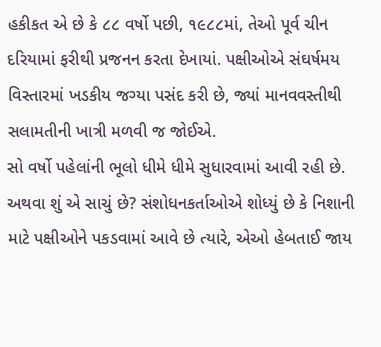હકીકત એ છે કે ૮૮ વર્ષો પછી, ૧૯૮૮માં, તેઓ પૂર્વ ચીન દરિયામાં ફરીથી પ્રજનન કરતા દેખાયાં. પક્ષીઓએ સંઘર્ષમય વિસ્તારમાં ખડકીય જગ્યા પસંદ કરી છે, જ્યાં માનવવસ્તીથી સલામતીની ખાત્રી મળવી જ જોઈએ.
સો વર્ષો પહેલાંની ભૂલો ધીમે ધીમે સુધારવામાં આવી રહી છે. અથવા શું એ સાચું છે? સંશોધનકર્તાઓએ શોધ્યું છે કે નિશાની માટે પક્ષીઓને પકડવામાં આવે છે ત્યારે, એઓ હેબતાઈ જાય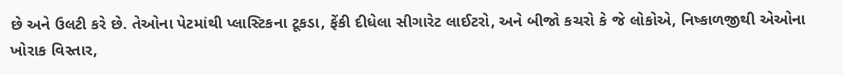છે અને ઉલટી કરે છે. તેઓના પેટમાંથી પ્લાસ્ટિકના ટૂકડા, ફેંકી દીધેલા સીગારેટ લાઈટરો, અને બીજો કચરો કે જે લોકોએ, નિષ્કાળજીથી એઓના ખોરાક વિસ્તાર,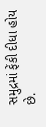સમુદ્રમાં ફેંકી દીધા હોય છે.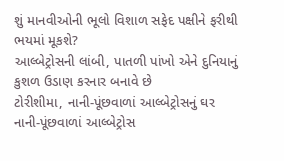શું માનવીઓની ભૂલો વિશાળ સફેદ પક્ષીને ફરીથી ભયમાં મૂકશે?
આલ્બેટ્રોસની લાંબી, પાતળી પાંખો એને દુનિયાનું કુશળ ઉડાણ કરનાર બનાવે છે
ટોરીશીમા, નાની-પૂંછવાળાં આલ્બેટ્રોસનું ઘર
નાની-પૂંછવાળાં આલ્બેટ્રોસ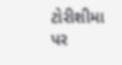ટોરીશીમા
પર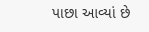પાછા આવ્યાં છે